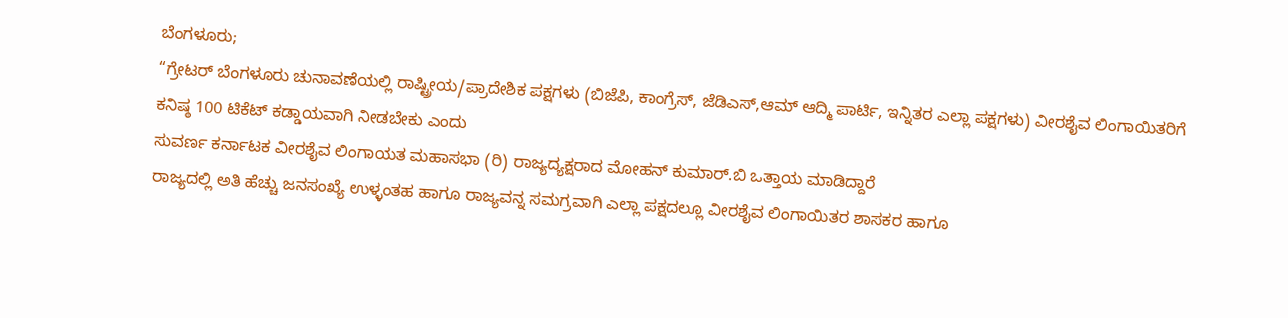ಬೆಂಗಳೂರು;
“ಗ್ರೇಟರ್ ಬೆಂಗಳೂರು ಚುನಾವಣೆಯಲ್ಲಿ ರಾಷ್ಟ್ರೀಯ/ಪ್ರಾದೇಶಿಕ ಪಕ್ಷಗಳು (ಬಿಜೆಪಿ, ಕಾಂಗ್ರೆಸ್, ಜೆಡಿಎಸ್,ಆಮ್ ಆದ್ಮಿ ಪಾರ್ಟಿ, ಇನ್ನಿತರ ಎಲ್ಲಾ ಪಕ್ಷಗಳು) ವೀರಶೈವ ಲಿಂಗಾಯಿತರಿಗೆ ಕನಿಷ್ಠ 100 ಟಿಕೆಟ್ ಕಡ್ಡಾಯವಾಗಿ ನೀಡಬೇಕು ಎಂದು
ಸುವರ್ಣ ಕರ್ನಾಟಕ ವೀರಶೈವ ಲಿಂಗಾಯತ ಮಹಾಸಭಾ (ರಿ) ರಾಜ್ಯದ್ಯಕ್ಷರಾದ ಮೋಹನ್ ಕುಮಾರ್.ಬಿ ಒತ್ತಾಯ ಮಾಡಿದ್ದಾರೆ
ರಾಜ್ಯದಲ್ಲಿ ಅತಿ ಹೆಚ್ಚು ಜನಸಂಖ್ಯೆ ಉಳ್ಳಂತಹ ಹಾಗೂ ರಾಜ್ಯವನ್ನ ಸಮಗ್ರವಾಗಿ ಎಲ್ಲಾ ಪಕ್ಷದಲ್ಲೂ ವೀರಶೈವ ಲಿಂಗಾಯಿತರ ಶಾಸಕರ ಹಾಗೂ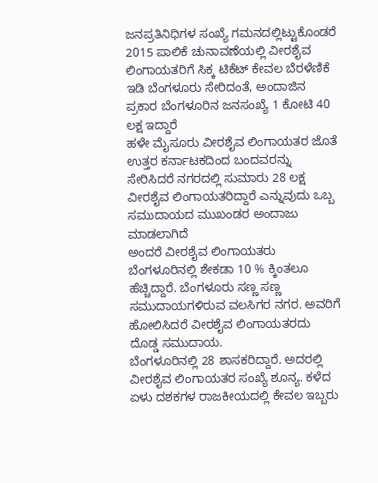ಜನಪ್ರತಿನಿಧಿಗಳ ಸಂಖ್ಯೆ ಗಮನದಲ್ಲಿಟ್ಟುಕೊಂಡರೆ 2015 ಪಾಲಿಕೆ ಚುನಾವಣೆಯಲ್ಲಿ ವೀರಶೈವ ಲಿಂಗಾಯತರಿಗೆ ಸಿಕ್ಕ ಟಿಕೆಟ್ ಕೇವಲ ಬೆರಳೆಣಿಕೆ ಇಡಿ ಬೆಂಗಳೂರು ಸೇರಿದಂತೆ, ಅಂದಾಜಿನ ಪ್ರಕಾರ ಬೆಂಗಳೂರಿನ ಜನಸಂಖ್ಯೆ 1 ಕೋಟಿ 40 ಲಕ್ಷ ಇದ್ದಾರೆ
ಹಳೇ ಮೈಸೂರು ವೀರಶೈವ ಲಿಂಗಾಯತರ ಜೊತೆ ಉತ್ತರ ಕರ್ನಾಟಕದಿಂದ ಬಂದವರನ್ನು ಸೇರಿಸಿದರೆ ನಗರದಲ್ಲಿ ಸುಮಾರು 28 ಲಕ್ಷ ವೀರಶೈವ ಲಿಂಗಾಯತರಿದ್ದಾರೆ ಎನ್ನುವುದು ಒಬ್ಬ ಸಮುದಾಯದ ಮುಖಂಡರ ಅಂದಾಜು ಮಾಡಲಾಗಿದೆ
ಅಂದರೆ ವೀರಶೈವ ಲಿಂಗಾಯತರು ಬೆಂಗಳೂರಿನಲ್ಲಿ ಶೇಕಡಾ 10 % ಕ್ಕಿಂತಲೂ ಹೆಚ್ಚಿದ್ದಾರೆ. ಬೆಂಗಳೂರು ಸಣ್ಣ ಸಣ್ಣ ಸಮುದಾಯಗಳಿರುವ ವಲಸಿಗರ ನಗರ. ಅವರಿಗೆ ಹೋಲಿಸಿದರೆ ವೀರಶೈವ ಲಿಂಗಾಯತರದು ದೊಡ್ಡ ಸಮುದಾಯ.
ಬೆಂಗಳೂರಿನಲ್ಲಿ 28 ಶಾಸಕರಿದ್ದಾರೆ. ಅದರಲ್ಲಿ ವೀರಶೈವ ಲಿಂಗಾಯತರ ಸಂಖ್ಯೆ ಶೂನ್ಯ. ಕಳೆದ ಏಳು ದಶಕಗಳ ರಾಜಕೀಯದಲ್ಲಿ ಕೇವಲ ಇಬ್ಬರು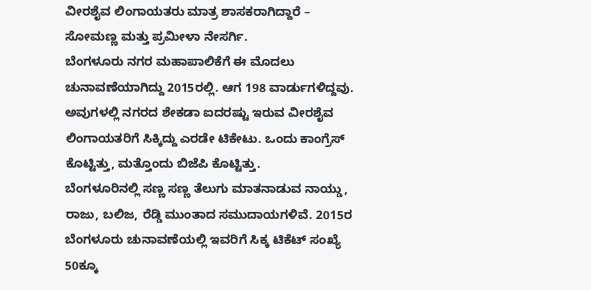ವೀರಶೈವ ಲಿಂಗಾಯತರು ಮಾತ್ರ ಶಾಸಕರಾಗಿದ್ದಾರೆ – ಸೋಮಣ್ಣ ಮತ್ತು ಪ್ರಮೀಳಾ ನೇಸರ್ಗಿ.
ಬೆಂಗಳೂರು ನಗರ ಮಹಾಪಾಲಿಕೆಗೆ ಈ ಮೊದಲು ಚುನಾವಣೆಯಾಗಿದ್ದು 2015ರಲ್ಲಿ. ಆಗ 198 ವಾರ್ಡುಗಳಿದ್ದವು. ಅವುಗಳಲ್ಲಿ ನಗರದ ಶೇಕಡಾ ಐದರಷ್ಟು ಇರುವ ವೀರಶೈವ ಲಿಂಗಾಯತರಿಗೆ ಸಿಕ್ಕಿದ್ದು ಎರಡೇ ಟಿಕೇಟು. ಒಂದು ಕಾಂಗ್ರೆಸ್ ಕೊಟ್ಟಿತ್ತು, ಮತ್ತೊಂದು ಬಿಜೆಪಿ ಕೊಟ್ಟಿತ್ತು.
ಬೆಂಗಳೂರಿನಲ್ಲಿ ಸಣ್ಣ ಸಣ್ಣ ತೆಲುಗು ಮಾತನಾಡುವ ನಾಯ್ಡು, ರಾಜು, ಬಲಿಜ, ರೆಡ್ಡಿ ಮುಂತಾದ ಸಮುದಾಯಗಳಿವೆ. 2015ರ ಬೆಂಗಳೂರು ಚುನಾವಣೆಯಲ್ಲಿ ಇವರಿಗೆ ಸಿಕ್ಕ ಟಿಕೆಟ್ ಸಂಖ್ಯೆ 50ಕ್ಕೂ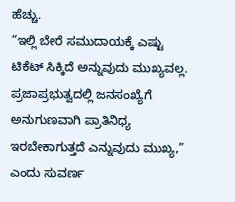ಹೆಚ್ಚು.
“ಇಲ್ಲಿ ಬೇರೆ ಸಮುದಾಯಕ್ಕೆ ಎಷ್ಟು ಟಿಕೆಟ್ ಸಿಕ್ಕಿದೆ ಅನ್ನುವುದು ಮುಖ್ಯವಲ್ಲ. ಪ್ರಜಾಪ್ರಭುತ್ವದಲ್ಲಿ ಜನಸಂಖ್ಯೆಗೆ ಅನುಗುಣವಾಗಿ ಪ್ರಾತಿನಿಧ್ಯ ಇರಬೇಕಾಗುತ್ತದೆ ಎನ್ನುವುದು ಮುಖ್ಯ,” ಎಂದು ಸುವರ್ಣ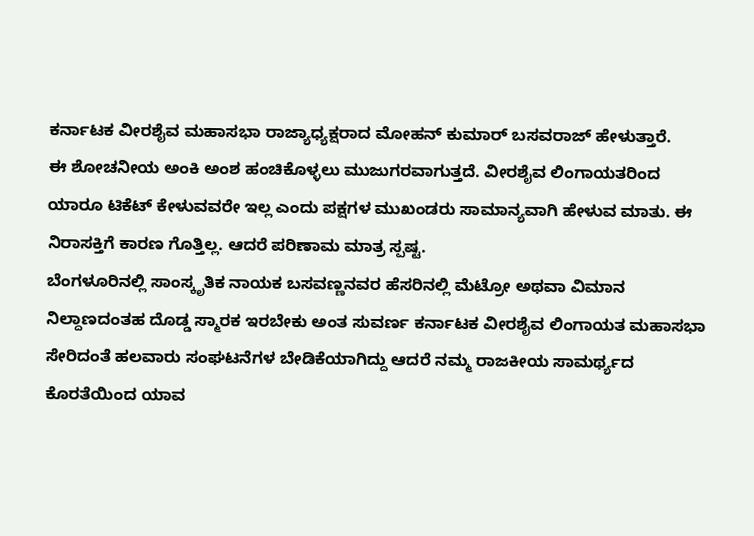ಕರ್ನಾಟಕ ವೀರಶೈವ ಮಹಾಸಭಾ ರಾಜ್ಯಾಧ್ಯಕ್ಷರಾದ ಮೋಹನ್ ಕುಮಾರ್ ಬಸವರಾಜ್ ಹೇಳುತ್ತಾರೆ.
ಈ ಶೋಚನೀಯ ಅಂಕಿ ಅಂಶ ಹಂಚಿಕೊಳ್ಳಲು ಮುಜುಗರವಾಗುತ್ತದೆ. ವೀರಶೈವ ಲಿಂಗಾಯತರಿಂದ ಯಾರೂ ಟಿಕೆಟ್ ಕೇಳುವವರೇ ಇಲ್ಲ ಎಂದು ಪಕ್ಷಗಳ ಮುಖಂಡರು ಸಾಮಾನ್ಯವಾಗಿ ಹೇಳುವ ಮಾತು. ಈ ನಿರಾಸಕ್ತಿಗೆ ಕಾರಣ ಗೊತ್ತಿಲ್ಲ. ಆದರೆ ಪರಿಣಾಮ ಮಾತ್ರ ಸ್ಪಷ್ಟ.
ಬೆಂಗಳೂರಿನಲ್ಲಿ ಸಾಂಸ್ಕೃತಿಕ ನಾಯಕ ಬಸವಣ್ಣನವರ ಹೆಸರಿನಲ್ಲಿ ಮೆಟ್ರೋ ಅಥವಾ ವಿಮಾನ ನಿಲ್ದಾಣದಂತಹ ದೊಡ್ಡ ಸ್ಮಾರಕ ಇರಬೇಕು ಅಂತ ಸುವರ್ಣ ಕರ್ನಾಟಕ ವೀರಶೈವ ಲಿಂಗಾಯತ ಮಹಾಸಭಾ ಸೇರಿದಂತೆ ಹಲವಾರು ಸಂಘಟನೆಗಳ ಬೇಡಿಕೆಯಾಗಿದ್ದು ಆದರೆ ನಮ್ಮ ರಾಜಕೀಯ ಸಾಮರ್ಥ್ಯದ ಕೊರತೆಯಿಂದ ಯಾವ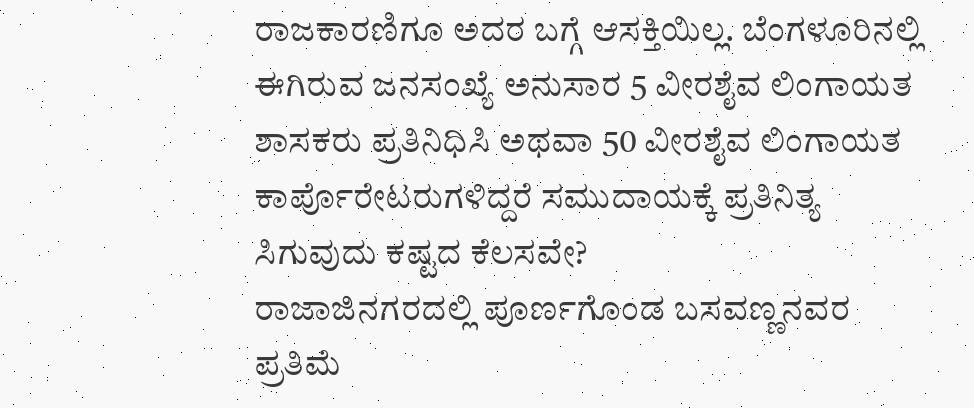ರಾಜಕಾರಣಿಗೂ ಅದರ ಬಗ್ಗೆ ಆಸಕ್ತಿಯಿಲ್ಲ. ಬೆಂಗಳೂರಿನಲ್ಲಿ ಈಗಿರುವ ಜನಸಂಖ್ಯೆ ಅನುಸಾರ 5 ವೀರಶೈವ ಲಿಂಗಾಯತ ಶಾಸಕರು ಪ್ರತಿನಿಧಿಸಿ ಅಥವಾ 50 ವೀರಶೈವ ಲಿಂಗಾಯತ ಕಾರ್ಪೊರೇಟರುಗಳಿದ್ದರೆ ಸಮುದಾಯಕ್ಕೆ ಪ್ರತಿನಿತ್ಯ ಸಿಗುವುದು ಕಷ್ಟದ ಕೆಲಸವೇ?
ರಾಜಾಜಿನಗರದಲ್ಲಿ ಪೂರ್ಣಗೊಂಡ ಬಸವಣ್ಣನವರ ಪ್ರತಿಮೆ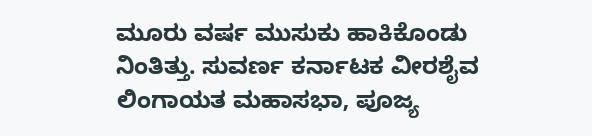ಮೂರು ವರ್ಷ ಮುಸುಕು ಹಾಕಿಕೊಂಡು ನಿಂತಿತ್ತು. ಸುವರ್ಣ ಕರ್ನಾಟಕ ವೀರಶೈವ ಲಿಂಗಾಯತ ಮಹಾಸಭಾ, ಪೂಜ್ಯ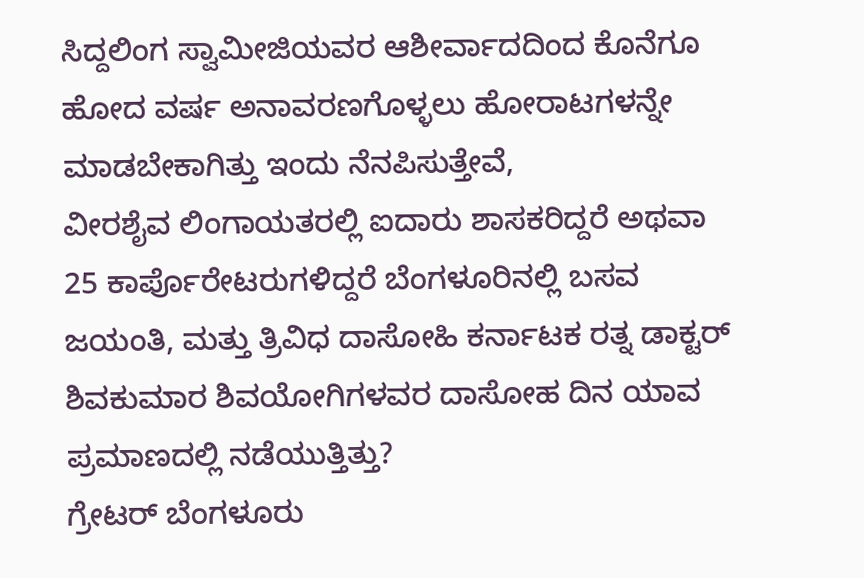ಸಿದ್ದಲಿಂಗ ಸ್ವಾಮೀಜಿಯವರ ಆಶೀರ್ವಾದದಿಂದ ಕೊನೆಗೂ ಹೋದ ವರ್ಷ ಅನಾವರಣಗೊಳ್ಳಲು ಹೋರಾಟಗಳನ್ನೇ ಮಾಡಬೇಕಾಗಿತ್ತು ಇಂದು ನೆನಪಿಸುತ್ತೇವೆ,
ವೀರಶೈವ ಲಿಂಗಾಯತರಲ್ಲಿ ಐದಾರು ಶಾಸಕರಿದ್ದರೆ ಅಥವಾ 25 ಕಾರ್ಪೊರೇಟರುಗಳಿದ್ದರೆ ಬೆಂಗಳೂರಿನಲ್ಲಿ ಬಸವ ಜಯಂತಿ, ಮತ್ತು ತ್ರಿವಿಧ ದಾಸೋಹಿ ಕರ್ನಾಟಕ ರತ್ನ ಡಾಕ್ಟರ್ ಶಿವಕುಮಾರ ಶಿವಯೋಗಿಗಳವರ ದಾಸೋಹ ದಿನ ಯಾವ ಪ್ರಮಾಣದಲ್ಲಿ ನಡೆಯುತ್ತಿತ್ತು?
ಗ್ರೇಟರ್ ಬೆಂಗಳೂರು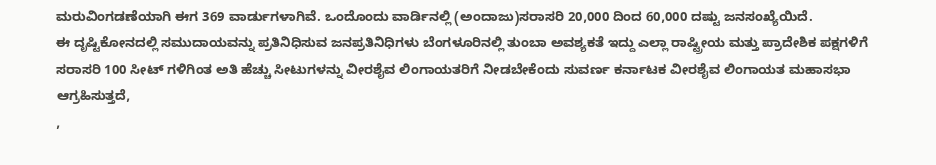ಮರುವಿಂಗಡಣೆಯಾಗಿ ಈಗ 369 ವಾರ್ಡುಗಳಾಗಿವೆ. ಒಂದೊಂದು ವಾರ್ಡಿನಲ್ಲಿ (ಅಂದಾಜು)ಸರಾಸರಿ 20,000 ದಿಂದ 60,000 ದಷ್ಟು ಜನಸಂಖ್ಯೆಯಿದೆ.
ಈ ದೃಷ್ಟಿಕೋನದಲ್ಲಿ ಸಮುದಾಯವನ್ನು ಪ್ರತಿನಿಧಿಸುವ ಜನಪ್ರತಿನಿಧಿಗಳು ಬೆಂಗಳೂರಿನಲ್ಲಿ ತುಂಬಾ ಅವಶ್ಯಕತೆ ಇದ್ದು ಎಲ್ಲಾ ರಾಷ್ಟ್ರೀಯ ಮತ್ತು ಪ್ರಾದೇಶಿಕ ಪಕ್ಷಗಳಿಗೆ ಸರಾಸರಿ 100 ಸೀಟ್ ಗಳಿಗಿಂತ ಅತಿ ಹೆಚ್ಚು ಸೀಟುಗಳನ್ನು ವೀರಶೈವ ಲಿಂಗಾಯತರಿಗೆ ನೀಡಬೇಕೆಂದು ಸುವರ್ಣ ಕರ್ನಾಟಕ ವೀರಶೈವ ಲಿಂಗಾಯತ ಮಹಾಸಭಾ ಆಗ್ರಹಿಸುತ್ತದೆ,
,